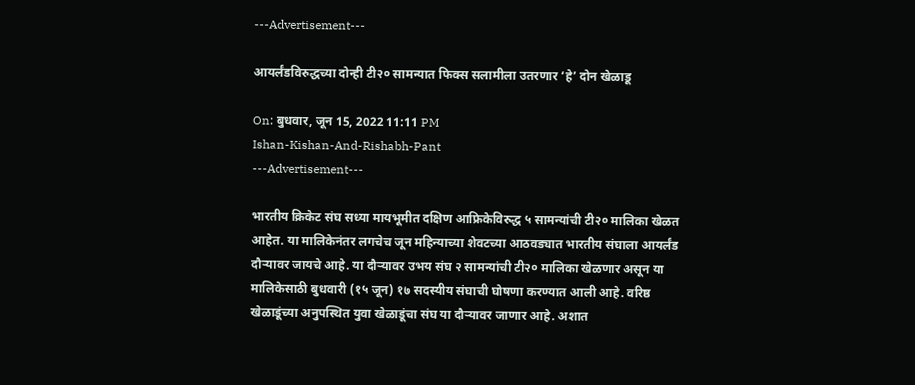---Advertisement---

आयर्लंडविरुद्धच्या दोन्ही टी२० सामन्यात फिक्स सलामीला उतरणार ‘हे’ दोन खेळाडू

On: बुधवार, जून 15, 2022 11:11 PM
Ishan-Kishan-And-Rishabh-Pant
---Advertisement---

भारतीय क्रिकेट संघ सध्या मायभूमीत दक्षिण आफ्रिकेविरुद्ध ५ सामन्यांची टी२० मालिका खेळत आहेत. या मालिकेनंतर लगचेच जून महिन्याच्या शेवटच्या आठवड्यात भारतीय संघाला आयर्लंड दौऱ्यावर जायचे आहे. या दौऱ्यावर उभय संघ २ सामन्यांची टी२० मालिका खेळणार असून या मालिकेसाठी बुधवारी (१५ जून) १७ सदस्यीय संघाची घोषणा करण्यात आली आहे. वरिष्ठ खेळाडूंच्या अनुपस्थित युवा खेळाडूंचा संघ या दौऱ्यावर जाणार आहे. अशात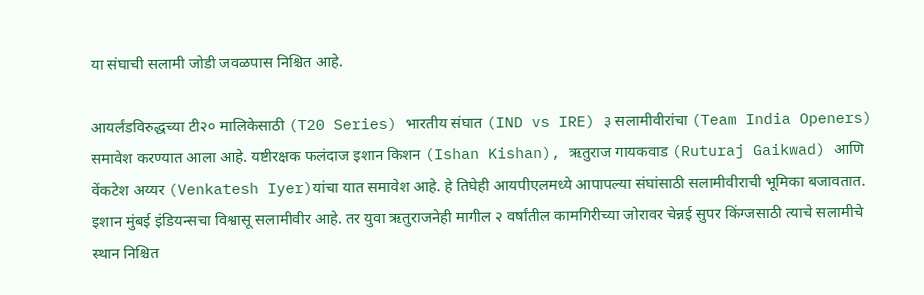या संघाची सलामी जोडी जवळपास निश्चित आहे.

आयर्लंडविरुद्धच्या टी२० मालिकेसाठी (T20 Series) भारतीय संघात (IND vs IRE) ३ सलामीवीरांचा (Team India Openers) समावेश करण्यात आला आहे. यष्टीरक्षक फलंदाज इशान किशन (Ishan Kishan), ऋतुराज गायकवाड (Ruturaj Gaikwad) आणि वेंकटेश अय्यर (Venkatesh Iyer)यांचा यात समावेश आहे. हे तिघेही आयपीएलमध्ये आपापल्या संघांसाठी सलामीवीराची भूमिका बजावतात. इशान मुंबई इंडियन्सचा विश्वासू सलामीवीर आहे. तर युवा ऋतुराजनेही मागील २ वर्षांतील कामगिरीच्या जोरावर चेन्नई सुपर किंग्जसाठी त्याचे सलामीचे स्थान निश्चित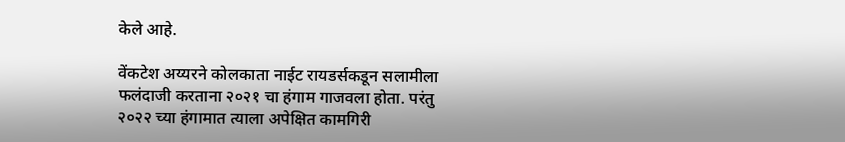केले आहे.

वेंकटेश अय्यरने कोलकाता नाईट रायडर्सकडून सलामीला फलंदाजी करताना २०२१ चा हंगाम गाजवला होता. परंतु २०२२ च्या हंगामात त्याला अपेक्षित कामगिरी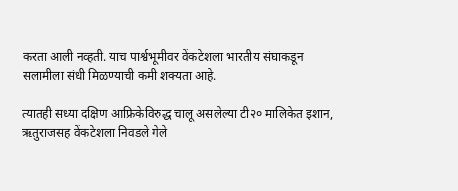करता आली नव्हती. याच पार्श्वभूमीवर वेंकटेशला भारतीय संघाकडून सलामीला संधी मिळण्याची कमी शक्यता आहे.

त्यातही सध्या दक्षिण आफ्रिकेविरुद्ध चालू असलेल्या टी२० मालिकेत इशान, ऋतुराजसह वेंकटेशला निवडले गेले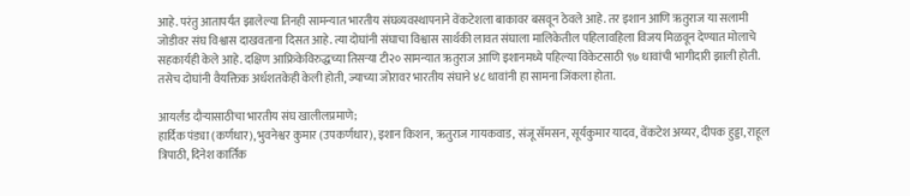आहे. परंतु आतापर्यंत झालेल्या तिनही सामन्यात भारतीय संघव्यवस्थापनाने वेंकटेशला बाकावर बसवून ठेवले आहे. तर इशान आणि ऋतुराज या सलामी जोडीवर संघ विश्वास दाखवताना दिसत आहे. त्या दोघांनी संघाचा विश्वास सार्थकी लावत संघाला मालिकेतील पहिलावहिला विजय मिळवून देण्यात मोलाचे सहकार्यही केले आहे. दक्षिण आफ्रिकेविरुद्धच्या तिसऱ्या टी२० सामन्यात ऋतुराज आणि इशानमध्ये पहिल्या विकेटसाठी ९७ धावांची भागीदारी झाली होती. तसेच दोघांनी वैयक्तिक अर्धशतकेही केली होती, ज्याच्या जोरावर भारतीय संघाने ४८ धावांनी हा सामना जिंकला होता.

आयर्लंड दौऱ्यासाठीचा भारतीय संघ खालीलप्रमाणे;
हार्दिक पंड्या (कर्णधार), भुवनेश्वर कुमार (उपकर्णधार), इशान किशन, ऋतुराज गायकवाड, संजू सॅमसन, सूर्यकुमार यादव, वेंकटेश अय्यर, दीपक हुड्डा, राहूल त्रिपाठी, दिनेश कार्तिक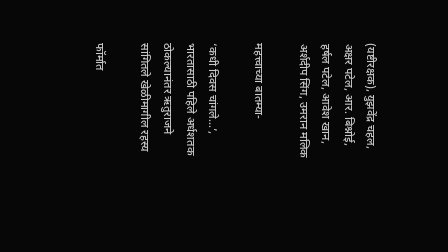(यष्टीरक्षक), युझवेंद्र चहल, अक्षर पटेल, आर. बिश्नोई, हर्षल पटेल, आवेश खान, अर्शदीप सिंग, उमरान मलिक

महत्त्वाच्या बातम्या-

‘कधी दिवस चांगले…’, भारतासाठी पहिले अर्धशतक ठोकल्यानंतर ऋतुराजने सांगितले खेळीमागील रहस्य

फॉर्मात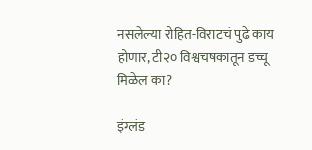नसलेल्या रोहित-विराटचं पुढे काय होणार, टी२० विश्वचषकातून डच्चू मिळेल का?

इंग्लंड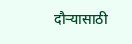दौऱ्यासाठी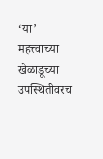‘या’ महत्त्वाच्या खेळाडूच्या उपस्थितीवरच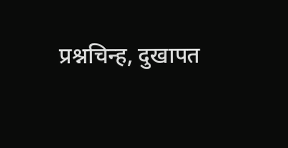प्रश्नचिन्ह, दुखापत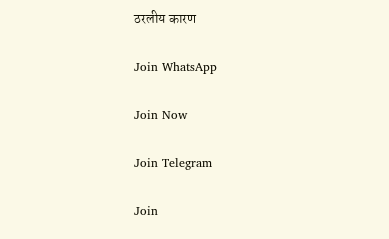ठरलीय कारण

Join WhatsApp

Join Now

Join Telegram

Join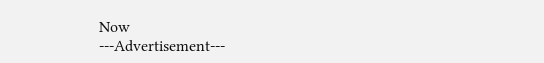Now
---Advertisement---